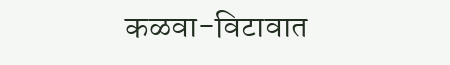कळवा-विटावात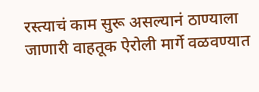रस्त्याचं काम सुरू असल्यानं ठाण्याला जाणारी वाहतूक ऐरोली मार्गे वळवण्यात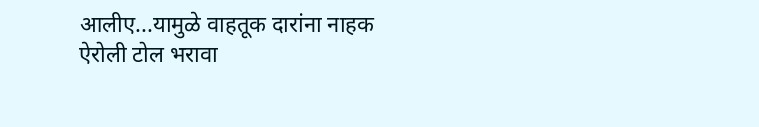आलीए...यामुळे वाहतूक दारांना नाहक ऐरोली टोल भरावा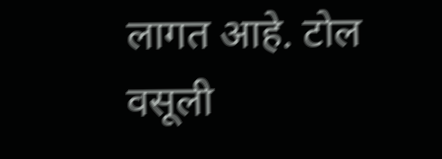लागत आहे. टोल वसूली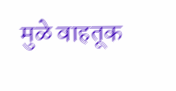मुळे वाहतूक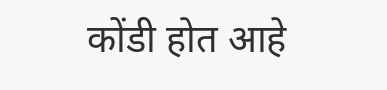कोंडी होत आहे